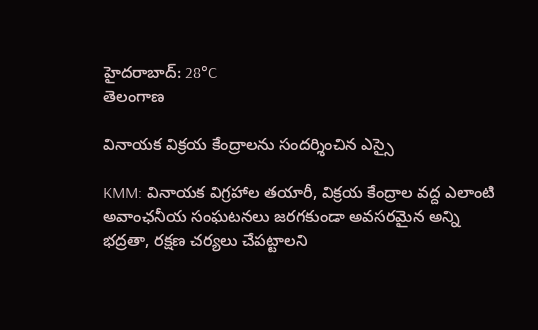హైదరాబాద్: 28°C
తెలంగాణ

వినాయక విక్రయ కేంద్రాలను సందర్శించిన ఎస్సై

KMM: వినాయక విగ్రహాల తయారీ, విక్రయ కేంద్రాల వద్ద ఎలాంటి అవాంఛనీయ సంఘటనలు జరగకుండా అవసరమైన అన్ని భద్రతా, రక్షణ చర్యలు చేపట్టాలని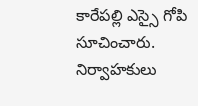కారేపల్లి ఎస్సై గోపి సూచించారు. నిర్వాహకులు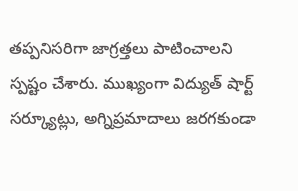తప్పనిసరిగా జాగ్రత్తలు పాటించాలని స్పష్టం చేశారు. ముఖ్యంగా విద్యుత్ షార్ట్ సర్క్యూట్లు, అగ్నిప్రమాదాలు జరగకుండా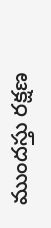ముందస్తు రక్షణ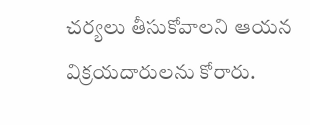చర్యలు తీసుకోవాలని ఆయన విక్రయదారులను కోరారు.